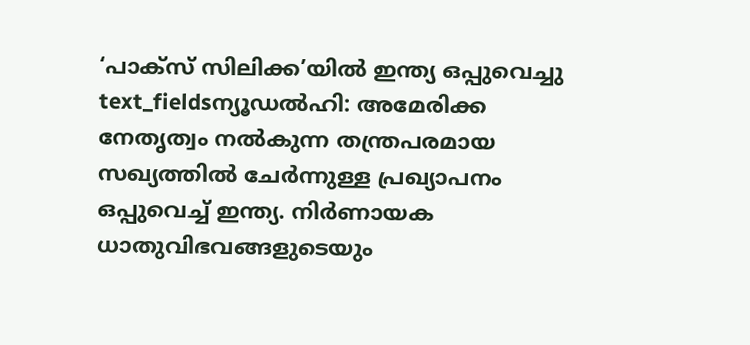‘പാക്സ് സിലിക്ക’യിൽ ഇന്ത്യ ഒപ്പുവെച്ചു
text_fieldsന്യൂഡൽഹി: അമേരിക്ക നേതൃത്വം നൽകുന്ന തന്ത്രപരമായ സഖ്യത്തിൽ ചേർന്നുള്ള പ്രഖ്യാപനം ഒപ്പുവെച്ച് ഇന്ത്യ. നിർണായക ധാതുവിഭവങ്ങളുടെയും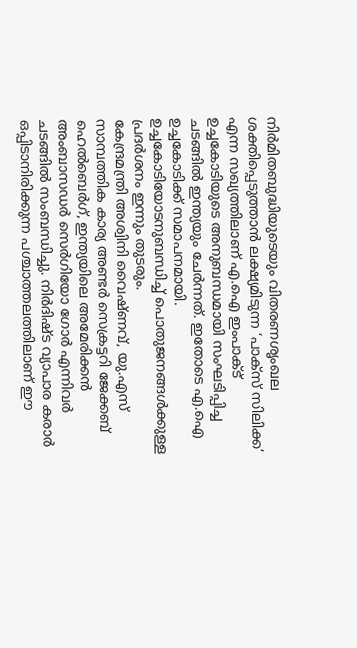നിർമിതബുദ്ധിയുടെയും വിതരണശൃംഖല ശക്തിപ്പെടുത്താൻ ലക്ഷ്യമിടുന്ന ‘പാക്സ് സിലിക്ക’ എന്ന സഖ്യത്തിലാണ് എ.ഐ ഇംപാക്ട് ഉച്ചകോടിയുടെ അനുബന്ധമായി സംഘടിപ്പിച്ച ചടങ്ങിൽ ഇന്ത്യയും ചേർന്നത്. ഇതോടെ എ.ഐ ഉച്ചകോടിക്ക് സമാപനമായി. ഉച്ചകോടിയോടനുബന്ധിച്ച് പൊതുജനങ്ങൾക്കുള്ള പ്രദർശനം ഇന്നും തുടരും.
കേന്ദ്രമന്ത്രി അശ്വിനി വൈഷ്ണവ്, യു.എസ് സാമ്പത്തിക കാര്യ അണ്ടർ സെക്രട്ടറി ജേക്കബ് ഹെൽബെർഗ്, ഇന്ത്യയിലെ അമേരിക്കൻ അംബാസഡർ സെർഗിയോ ഗോർ എന്നിവർ ചടങ്ങിൽ സംബന്ധിച്ചു. നിർദിഷ്ട വ്യാപാര കരാർ ഒപ്പിടാനിരിക്കുന്ന പശ്ചാത്തലത്തിലാണ് ഈ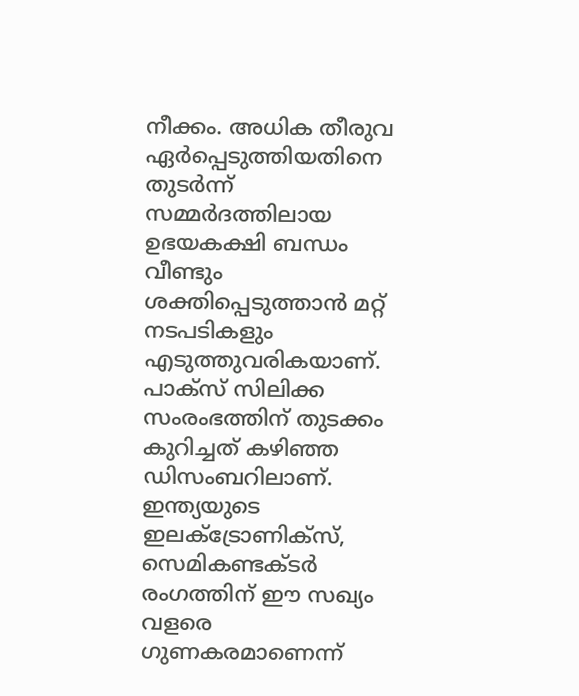നീക്കം. അധിക തീരുവ ഏർപ്പെടുത്തിയതിനെ തുടർന്ന് സമ്മർദത്തിലായ ഉഭയകക്ഷി ബന്ധം വീണ്ടും ശക്തിപ്പെടുത്താൻ മറ്റ് നടപടികളും എടുത്തുവരികയാണ്.
പാക്സ് സിലിക്ക സംരംഭത്തിന് തുടക്കം കുറിച്ചത് കഴിഞ്ഞ ഡിസംബറിലാണ്. ഇന്ത്യയുടെ ഇലക്ട്രോണിക്സ്, സെമികണ്ടക്ടർ രംഗത്തിന് ഈ സഖ്യം വളരെ ഗുണകരമാണെന്ന്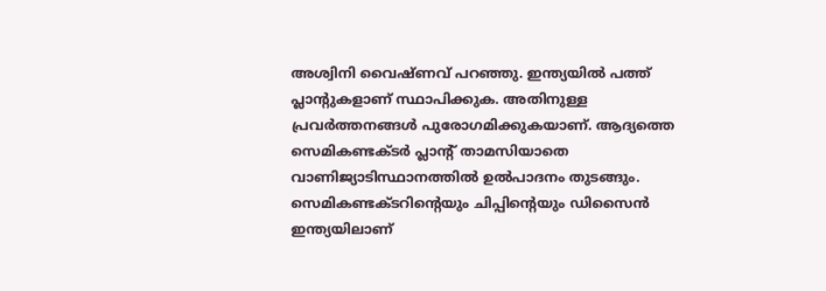അശ്വിനി വൈഷ്ണവ് പറഞ്ഞു. ഇന്ത്യയിൽ പത്ത് പ്ലാന്റുകളാണ് സ്ഥാപിക്കുക. അതിനുള്ള പ്രവർത്തനങ്ങൾ പുരോഗമിക്കുകയാണ്. ആദ്യത്തെ സെമികണ്ടക്ടർ പ്ലാന്റ് താമസിയാതെ വാണിജ്യാടിസ്ഥാനത്തിൽ ഉൽപാദനം തുടങ്ങും. സെമികണ്ടക്ടറിന്റെയും ചിപ്പിന്റെയും ഡിസൈൻ ഇന്ത്യയിലാണ്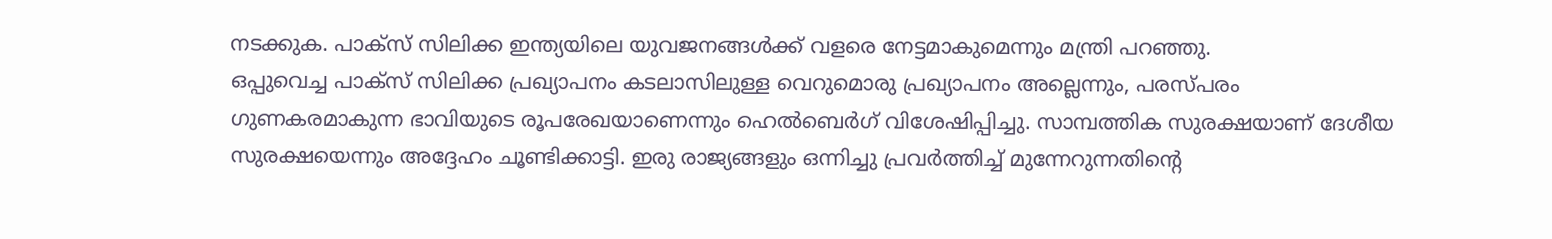നടക്കുക. പാക്സ് സിലിക്ക ഇന്ത്യയിലെ യുവജനങ്ങൾക്ക് വളരെ നേട്ടമാകുമെന്നും മന്ത്രി പറഞ്ഞു.
ഒപ്പുവെച്ച പാക്സ് സിലിക്ക പ്രഖ്യാപനം കടലാസിലുള്ള വെറുമൊരു പ്രഖ്യാപനം അല്ലെന്നും, പരസ്പരം ഗുണകരമാകുന്ന ഭാവിയുടെ രൂപരേഖയാണെന്നും ഹെൽബെർഗ് വിശേഷിപ്പിച്ചു. സാമ്പത്തിക സുരക്ഷയാണ് ദേശീയ സുരക്ഷയെന്നും അദ്ദേഹം ചൂണ്ടിക്കാട്ടി. ഇരു രാജ്യങ്ങളും ഒന്നിച്ചു പ്രവർത്തിച്ച് മുന്നേറുന്നതിന്റെ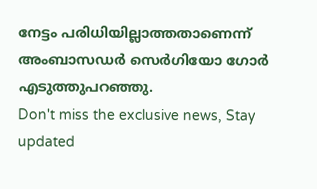നേട്ടം പരിധിയില്ലാത്തതാണെന്ന് അംബാസഡർ സെർഗിയോ ഗോർ എടുത്തുപറഞ്ഞു.
Don't miss the exclusive news, Stay updated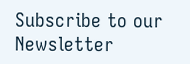Subscribe to our Newsletter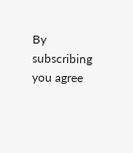By subscribing you agree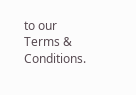to our Terms & Conditions.